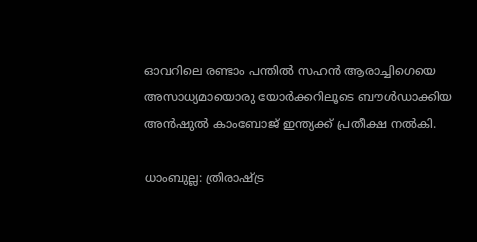ഓവറിലെ രണ്ടാം പന്തില്‍ സഹന്‍ ആരാച്ചിഗെയെ അസാധ്യമായൊരു യോര്‍ക്കറിലൂടെ ബൗള്‍ഡാക്കിയ അന്‍ഷുല്‍ കാംബോജ് ഇന്ത്യക്ക് പ്രതീക്ഷ നല്‍കി.

ധാംബുല്ല: ത്രിരാഷ്ട്ര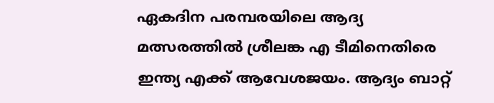ഏകദിന പരമ്പരയിലെ ആദ്യ മത്സരത്തില്‍ ശ്രീലങ്ക എ ടീമിനെതിരെ ഇന്ത്യ എക്ക് ആവേശജയം. ആദ്യം ബാറ്റ്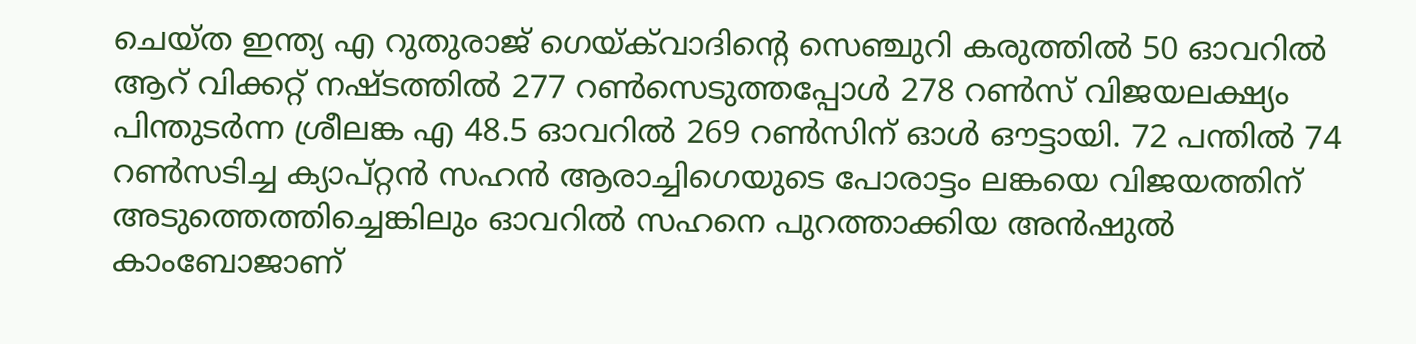ചെയ്ത ഇന്ത്യ എ റുതുരാജ് ഗെയ്‌ക്‌വാദിന്‍റെ സെഞ്ചുറി കരുത്തില്‍ 50 ഓവറില്‍ ആറ് വിക്കറ്റ് നഷ്ടത്തില്‍ 277 റണ്‍സെടുത്തപ്പോള്‍ 278 റണ്‍സ് വിജയലക്ഷ്യം പിന്തുടര്‍ന്ന ശ്രീലങ്ക എ 48.5 ഓവറില്‍ 269 റണ്‍സിന് ഓള്‍ ഔട്ടായി. 72 പന്തില്‍ 74 റണ്‍സടിച്ച ക്യാപ്റ്റൻ സഹന്‍ ആരാച്ചിഗെയുടെ പോരാട്ടം ലങ്കയെ വിജയത്തിന് അടുത്തെത്തിച്ചെങ്കിലും ഓവറില്‍ സഹനെ പുറത്താക്കിയ അന്‍ഷുല്‍ കാംബോജാണ്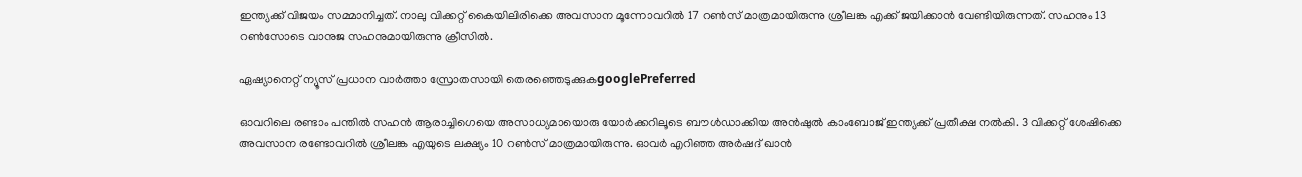ഇന്ത്യക്ക് വിജയം സമ്മാനിച്ചത്. നാലു വിക്കറ്റ് കൈയിലിരിക്കെ അവസാന മൂന്നോവറില്‍ 17 റണ്‍സ് മാത്രമായിരുന്നു ശ്രീലങ്ക എക്ക് ജയിക്കാന്‍ വേണ്ടിയിരുന്നത്. സഹനും 13 റണ്‍സോടെ വാനുജ സഹനുമായിരുന്നു ക്രീസില്‍.

ഏഷ്യാനെറ്റ് ന്യൂസ് പ്രധാന വാർത്താ സ്രോതസായി തെരഞ്ഞെടുക്കുകgooglePreferred

ഓവറിലെ രണ്ടാം പന്തില്‍ സഹന്‍ ആരാച്ചിഗെയെ അസാധ്യമായൊരു യോര്‍ക്കറിലൂടെ ബൗള്‍ഡാക്കിയ അന്‍ഷുല്‍ കാംബോജ് ഇന്ത്യക്ക് പ്രതീക്ഷ നല്‍കി. 3 വിക്കറ്റ് ശേഷിക്കെ അവസാന രണ്ടോവറില്‍ ശ്രീലങ്ക എയുടെ ലക്ഷ്യം 10 റണ്‍സ് മാത്രമായിരുന്നു. ഓവര്‍ എറിഞ്ഞ അര്‍ഷദ് ഖാന്‍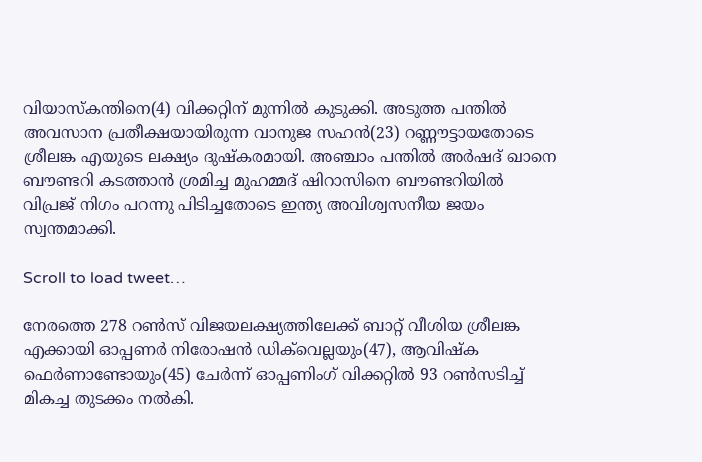വിയാസ്‌കന്തിനെ(4) വിക്കറ്റിന് മുന്നില്‍ കുടുക്കി. അടുത്ത പന്തില്‍ അവസാന പ്രതീക്ഷയായിരുന്ന വാനുജ സഹന്‍(23) റണ്ണൗട്ടായതോടെ ശ്രീലങ്ക എയുടെ ലക്ഷ്യം ദുഷ്കരമായി. അഞ്ചാം പന്തില്‍ അര്‍ഷദ് ഖാനെ ബൗണ്ടറി കടത്താന്‍ ശ്രമിച്ച മുഹമ്മദ് ഷിറാസിനെ ബൗണ്ടറിയില്‍ വിപ്രജ് നിഗം പറന്നു പിടിച്ചതോടെ ഇന്ത്യ അവിശ്വസനീയ ജയം സ്വന്തമാക്കി.

Scroll to load tweet…

നേരത്തെ 278 റണ്‍സ് വിജയലക്ഷ്യത്തിലേക്ക് ബാറ്റ് വീശിയ ശ്രീലങ്ക എക്കായി ഓപ്പണര്‍ നിരോഷന്‍ ഡിക്‌വെല്ലയും(47), ആവിഷ്ക ഫെര്‍ണാണ്ടോയും(45) ചേര്‍ന്ന് ഓപ്പണിംഗ് വിക്കറ്റില്‍ 93 റണ്‍സടിച്ച് മികച്ച തുടക്കം നല്‍കി.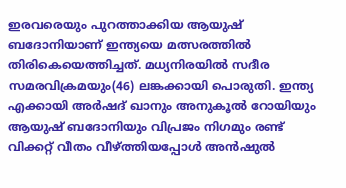ഇരവരെയും പുറത്താക്കിയ ആയുഷ് ബദോനിയാണ് ഇന്ത്യയെ മത്സരത്തില്‍ തിരികെയെത്തിച്ചത്. മധ്യനിരയില്‍ സദീര സമരവിക്രമയും(46) ലങ്കക്കായി പൊരുതി. ഇന്ത്യ എക്കായി അര്‍ഷദ് ഖാനും അനുകൂല്‍ റോയിയും ആയുഷ് ബദോനിയും വിപ്രജം നിഗമും രണ്ട് വിക്കറ്റ് വീതം വീഴ്ത്തിയപ്പോള്‍ അന്‍ഷുല്‍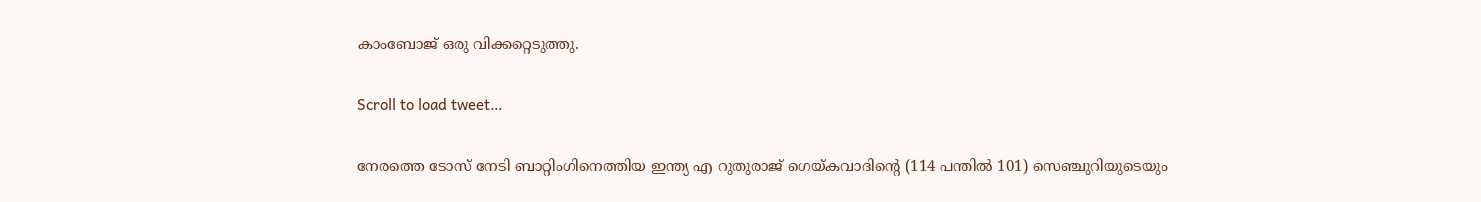കാംബോജ് ഒരു വിക്കറ്റെടുത്തു.

Scroll to load tweet…

നേരത്തെ ടോസ് നേടി ബാറ്റിംഗിനെത്തിയ ഇന്ത്യ എ റുതുരാജ് ഗെയ്കവാദിന്‍റെ (114 പന്തില്‍ 101) സെഞ്ചുറിയുടെയും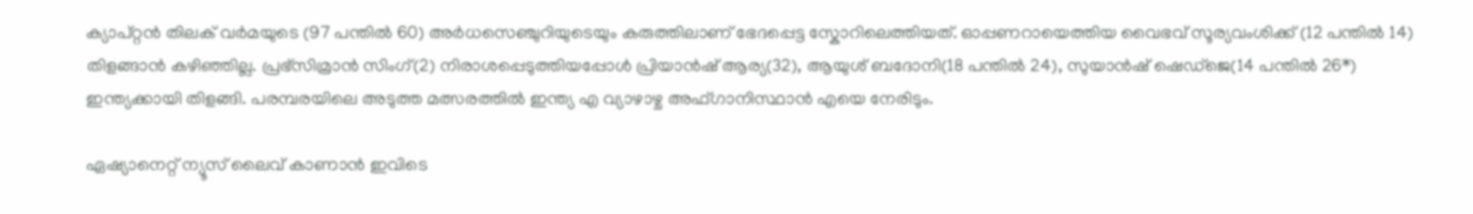ക്യാപ്റ്റന്‍ തിലക് വര്‍മയുടെ (97 പന്തില്‍ 60) അര്‍ധസെഞ്ചുറിയുടെയും കരുത്തിലാണ് ഭേദപ്പെട്ട സ്കോറിലെത്തിയത്. ഓപ്പണറായെത്തിയ വൈഭവ് സൂര്യവംശിക്ക് (12 പന്തില്‍ 14) തിളങ്ങാന്‍ കഴിഞ്ഞില്ല. പ്രഭ്സിമ്രാന്‍ സിംഗ്(2) നിരാശപ്പെടുത്തിയപ്പോൾ പ്രിയാന്‍ഷ് ആര്യ(32), ആയുശ് ബദോനി(18 പന്തില്‍ 24), സുയാൻഷ് ഷെഡ്ജെ(14 പന്തില്‍ 26*) ഇന്ത്യക്കായി തിളങ്ങി. പരമ്പരയിലെ അടുത്ത മത്സരത്തില്‍ ഇന്ത്യ എ വ്യാഴാഴ്ച അഫ്ഗാനിസ്ഥാന്‍ എയെ നേരിടും.

ഏഷ്യാനെറ്റ് ന്യൂസ് ലൈവ് കാണാന്‍ ഇവിടെ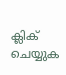ക്ലിക് ചെയ്യുക